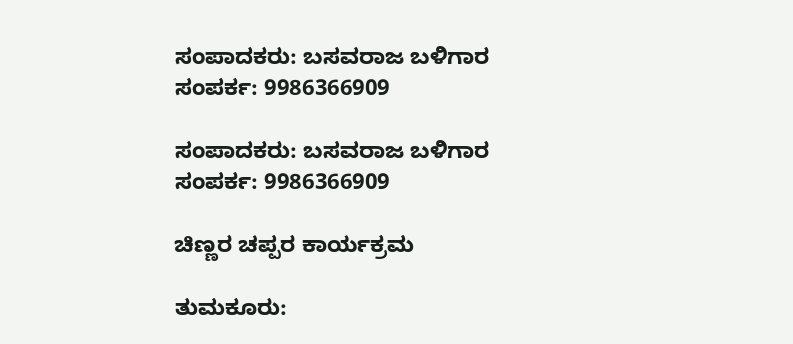ಸಂಪಾದಕರು: ಬಸವರಾಜ ಬಳಿಗಾರ
ಸಂಪರ್ಕ: 9986366909

ಸಂಪಾದಕರು: ಬಸವರಾಜ ಬಳಿಗಾರ
ಸಂಪರ್ಕ: 9986366909

ಚಿಣ್ಣರ ಚಪ್ಪರ ಕಾರ್ಯಕ್ರಮ

ತುಮಕೂರು: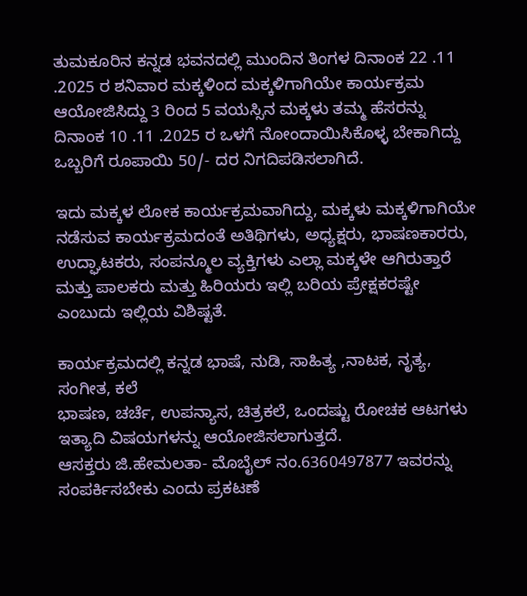ತುಮಕೂರಿನ ಕನ್ನಡ ಭವನದಲ್ಲಿ ಮುಂದಿನ ತಿಂಗಳ ದಿನಾಂಕ 22 .11 .2025 ರ ಶನಿವಾರ ಮಕ್ಕಳಿಂದ ಮಕ್ಕಳಿಗಾಗಿಯೇ ಕಾರ್ಯಕ್ರಮ ಆಯೋಜಿಸಿದ್ದು 3 ರಿಂದ 5 ವಯಸ್ಸಿನ ಮಕ್ಕಳು ತಮ್ಮ ಹೆಸರನ್ನು ದಿನಾಂಕ 10 .11 .2025 ರ ಒಳಗೆ ನೋಂದಾಯಿಸಿಕೊಳ್ಳ ಬೇಕಾಗಿದ್ದು ಒಬ್ಬರಿಗೆ ರೂಪಾಯಿ 50/- ದರ ನಿಗದಿಪಡಿಸಲಾಗಿದೆ.

ಇದು ಮಕ್ಕಳ ಲೋಕ ಕಾರ್ಯಕ್ರಮವಾಗಿದ್ದು, ಮಕ್ಕಳು ಮಕ್ಕಳಿಗಾಗಿಯೇ ನಡೆಸುವ ಕಾರ್ಯಕ್ರಮದಂತೆ ಅತಿಥಿಗಳು, ಅಧ್ಯಕ್ಷರು, ಭಾಷಣಕಾರರು, ಉದ್ಘಾಟಕರು, ಸಂಪನ್ಮೂಲ ವ್ಯಕ್ತಿಗಳು ಎಲ್ಲಾ ಮಕ್ಕಳೇ ಆಗಿರುತ್ತಾರೆ ಮತ್ತು ಪಾಲಕರು ಮತ್ತು ಹಿರಿಯರು ಇಲ್ಲಿ ಬರಿಯ ಪ್ರೇಕ್ಷಕರಷ್ಟೇ ಎಂಬುದು ಇಲ್ಲಿಯ ವಿಶಿಷ್ಟತೆ.

ಕಾರ್ಯಕ್ರಮದಲ್ಲಿ ಕನ್ನಡ ಭಾಷೆ, ನುಡಿ, ಸಾಹಿತ್ಯ ,ನಾಟಕ, ನೃತ್ಯ, ಸಂಗೀತ, ಕಲೆ
ಭಾಷಣ, ಚರ್ಚೆ, ಉಪನ್ಯಾಸ, ಚಿತ್ರಕಲೆ, ಒಂದಷ್ಟು ರೋಚಕ ಆಟಗಳು ಇತ್ಯಾದಿ ವಿಷಯಗಳನ್ನು ಆಯೋಜಿಸಲಾಗುತ್ತದೆ.
ಆಸಕ್ತರು ಜಿ.ಹೇಮಲತಾ- ಮೊಬೈಲ್ ನಂ.6360497877 ಇವರನ್ನು ಸಂಪರ್ಕಿಸಬೇಕು ಎಂದು ಪ್ರಕಟಣೆ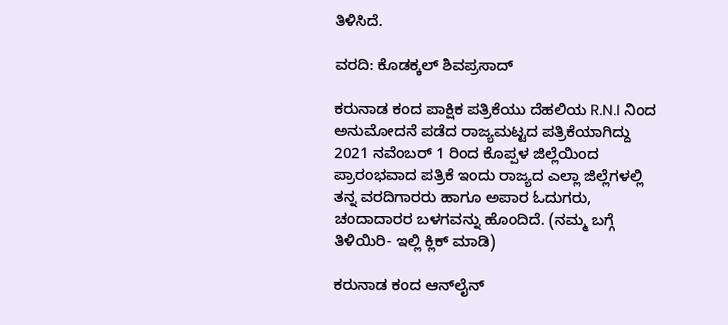ತಿಳಿಸಿದೆ.

ವರದಿ: ಕೊಡಕ್ಕಲ್ ಶಿವಪ್ರಸಾದ್

ಕರುನಾಡ ಕಂದ ಪಾಕ್ಷಿಕ ಪತ್ರಿಕೆಯು ದೆಹಲಿಯ R.N.I ನಿಂದ ಅನುಮೋದನೆ ಪಡೆದ ರಾಜ್ಯಮಟ್ಟದ ಪತ್ರಿಕೆಯಾಗಿದ್ದು 2021 ನವೆಂಬರ್ 1 ರಿಂದ ಕೊಪ್ಪಳ ಜಿಲ್ಲೆಯಿಂದ ಪ್ರಾರಂಭವಾದ ಪತ್ರಿಕೆ ಇಂದು ರಾಜ್ಯದ ಎಲ್ಲಾ ಜಿಲ್ಲೆಗಳಲ್ಲಿ ತನ್ನ ವರದಿಗಾರರು ಹಾಗೂ ಅಪಾರ ಓದುಗರು, ಚಂದಾದಾರರ ಬಳಗವನ್ನು ಹೊಂದಿದೆ. (ನಮ್ಮ ಬಗ್ಗೆ ತಿಳಿಯಿರಿ- ಇಲ್ಲಿ ಕ್ಲಿಕ್‌ ಮಾಡಿ)

ಕರುನಾಡ ಕಂದ ಆನ್‌ಲೈನ್‌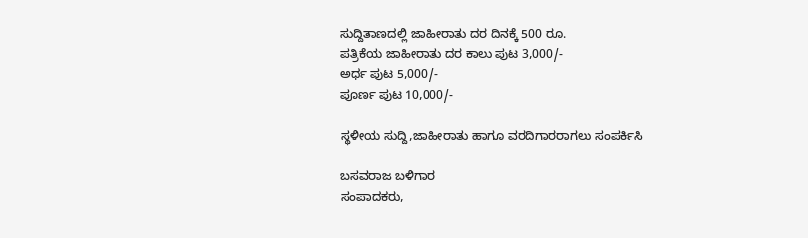ಸುದ್ದಿತಾಣದಲ್ಲಿ ಜಾಹೀರಾತು ದರ ದಿನಕ್ಕೆ 500 ರೂ.
ಪತ್ರಿಕೆಯ ಜಾಹೀರಾತು ದರ ಕಾಲು ಪುಟ 3,000/-
ಅರ್ಧ ಪುಟ 5,000/-
ಪೂರ್ಣ ಪುಟ 10,000/-

ಸ್ಥಳೀಯ ಸುದ್ದಿ,ಜಾಹೀರಾತು ಹಾಗೂ ವರದಿಗಾರರಾಗಲು ಸಂಪರ್ಕಿಸಿ

ಬಸವರಾಜ ಬಳಿಗಾರ
ಸಂಪಾದಕರು,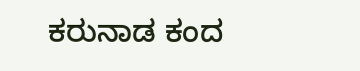ಕರುನಾಡ ಕಂದ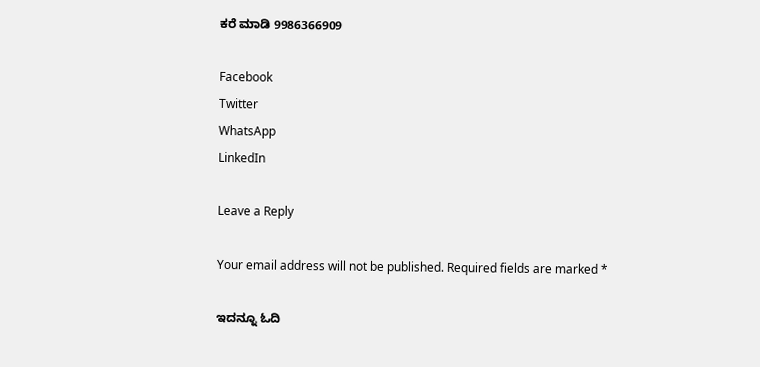ಕರೆ ಮಾಡಿ 9986366909

Facebook
Twitter
WhatsApp
LinkedIn

Leave a Reply

Your email address will not be published. Required fields are marked *

ಇದನ್ನೂ ಓದಿ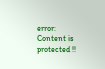error: Content is protected !!